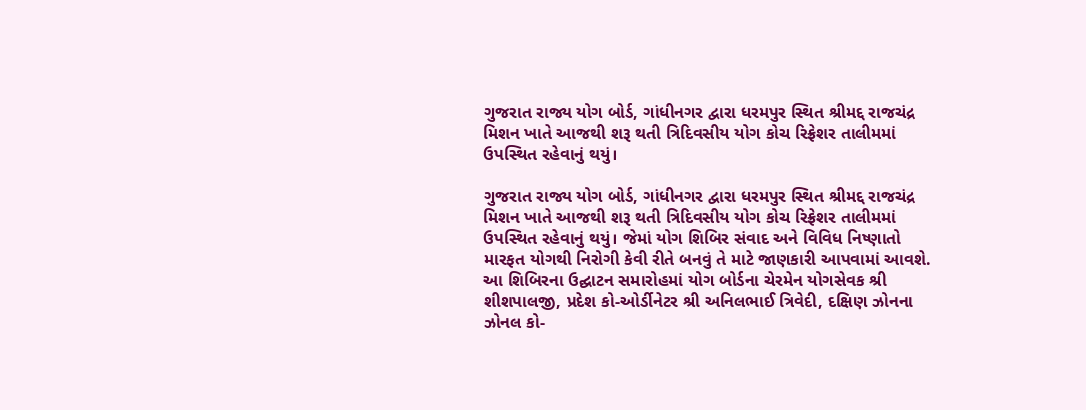ગુજરાત રાજ્ય યોગ બોર્ડ, ગાંધીનગર દ્વારા ધરમપુર સ્થિત શ્રીમદ્દ રાજચંદ્ર મિશન ખાતે આજથી શરૂ થતી ત્રિદિવસીય યોગ કોચ રિફ્રેશર તાલીમમાં ઉપસ્થિત રહેવાનું થયું।

ગુજરાત રાજ્ય યોગ બોર્ડ, ગાંધીનગર દ્વારા ધરમપુર સ્થિત શ્રીમદ્દ રાજચંદ્ર મિશન ખાતે આજથી શરૂ થતી ત્રિદિવસીય યોગ કોચ રિફ્રેશર તાલીમમાં ઉપસ્થિત રહેવાનું થયું। જેમાં યોગ શિબિર સંવાદ અને વિવિધ નિષ્ણાતો મારફત યોગથી નિરોગી કેવી રીતે બનવું તે માટે જાણકારી આપવામાં આવશે. આ શિબિરના ઉદ્ઘાટન સમારોહમાં યોગ બોર્ડના ચેરમેન યોગસેવક શ્રી શીશપાલજી, પ્રદેશ કો-ઓર્ડીનેટર શ્રી અનિલભાઈ ત્રિવેદી, દક્ષિણ ઝોનના ઝોનલ કો-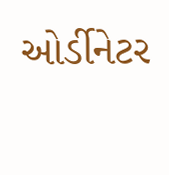ઓર્ડીનેટર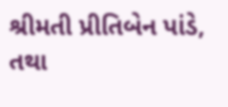શ્રીમતી પ્રીતિબેન પાંડે, તથા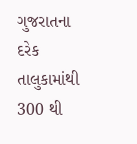ગુજરાતના દરેક તાલુકામાંથી 300 થી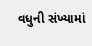વધુની સંખ્યામાં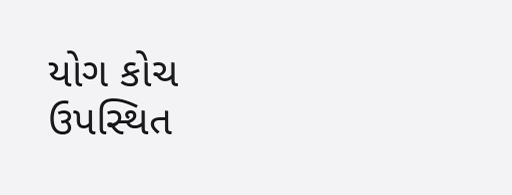યોગ કોચ ઉપસ્થિત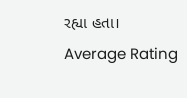રહ્યા હતા।
Average Rating